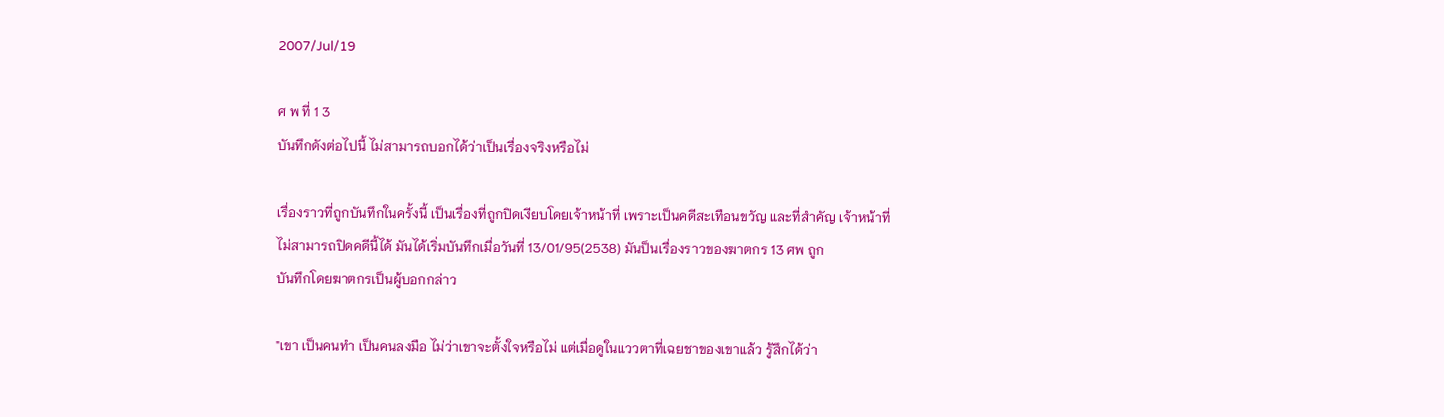2007/Jul/19

ศ พ ที่ 1 3
บันทึกดังต่อไปนี้ ไม่สามารถบอกได้ว่าเป็นเรื่องจริงหรือไม่

เรื่องราวที่ถูกบันทึกในครั้งนี้ เป็นเรื่องที่ถูกปิดเงียบโดยเจ้าหน้าที่ เพราะเป็นคดีสะเทือนขวัญ และที่สำคัญ เจ้าหน้าที่
ไม่สามารถปิดคดีนี้ได้ มันได้เริ่มบันทึกเมื่อวันที่ 13/01/95(2538) มันป็นเรื่องราวของฆาตกร 13 ศพ ถูก
บันทึกโดยฆาตกรเป็นผู้บอกกล่าว

"เขา เป็นคนทำ เป็นคนลงมือ ไม่ว่าเขาจะตั้งใจหรือไม่ แต่เมื่อดูในแววตาที่เฉยชาของเขาแล้ว รู้สึกได้ว่า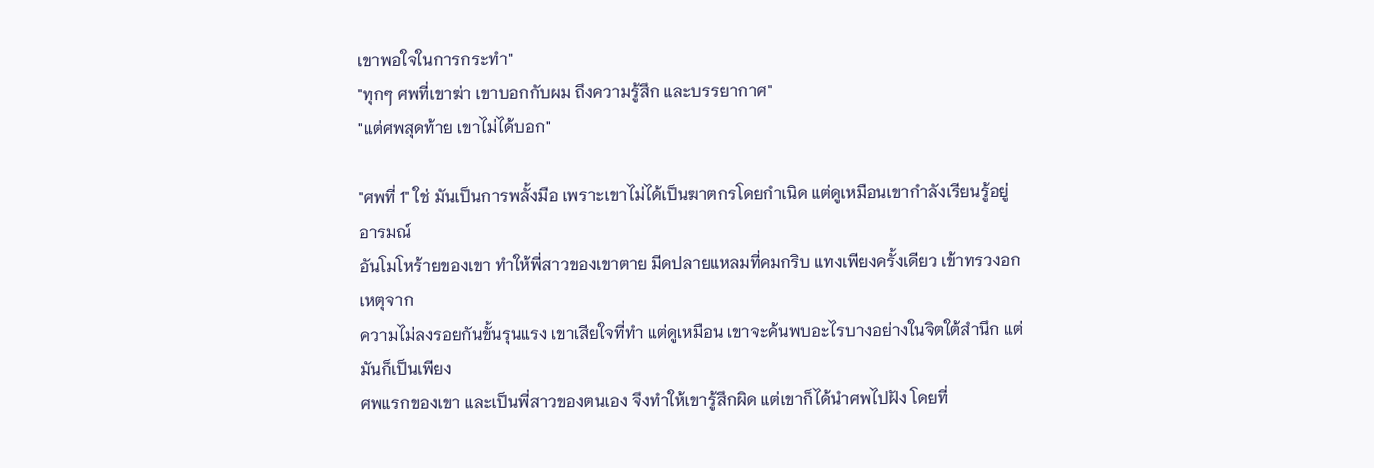เขาพอใจในการกระทำ"
"ทุกๆ ศพที่เขาฆ่า เขาบอกกับผม ถึงความรู้สึก และบรรยากาศ"
"แต่ศพสุดท้าย เขาไม่ได้บอก"

"ศพที่ 1" ใช่ มันเป็นการพลั้งมือ เพราะเขาไม่ได้เป็นฆาตกรโดยกำเนิด แต่ดูเหมือนเขากำลังเรียนรู้อยู่ อารมณ์
อันโมโหร้ายของเขา ทำให้พี่สาวของเขาตาย มีดปลายแหลมที่คมกริบ แทงเพียงครั้งเดียว เข้าทรวงอก เหตุจาก
ความไม่ลงรอยกันขั้นรุนแรง เขาเสียใจที่ทำ แต่ดูเหมือน เขาจะค้นพบอะไรบางอย่างในจิตใต้สำนึก แต่มันก็เป็นเพียง
ศพแรกของเขา และเป็นพี่สาวของตนเอง จึงทำให้เขารู้สึกผิด แต่เขาก็ได้นำศพไปฝัง โดยที่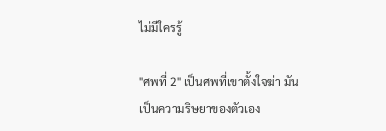ไม่มีใครรู้

"ศพที่ 2" เป็นศพที่เขาตั้งใจฆ่า มันเป็นความริษยาของตัวเอง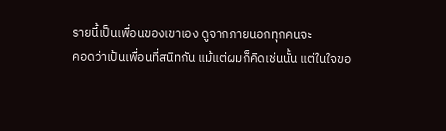รายนี้เป็นเพื่อนของเขาเอง ดูจากภายนอกทุกคนจะ
คอดว่าเป้นเพื่อนที่สนิทกัน แม้แต่ผมก็คิดเช่นนั้น แต่ในใจขอ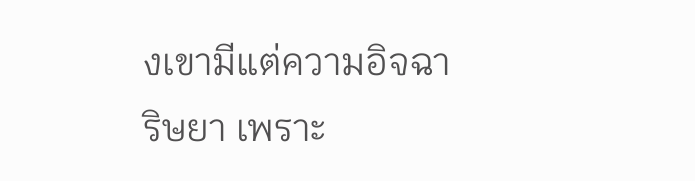งเขามีแต่ความอิจฉาริษยา เพราะ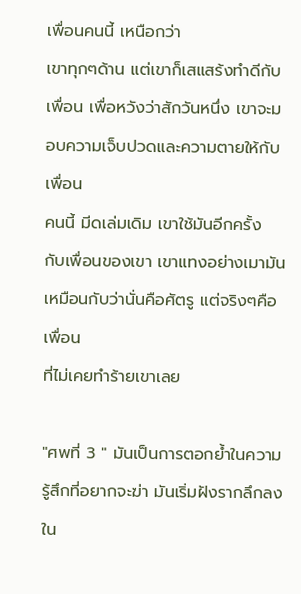เพื่อนคนนี้ เหนือกว่า
เขาทุกๆด้าน แต่เขาก็เสแสร้งทำดีกับเพื่อน เพื่อหวังว่าสักวันหนึ่ง เขาจะมอบความเจ็บปวดและความตายให้กับเพื่อน
คนนี้ มีดเล่มเดิม เขาใช้มันอีกครั้ง กับเพื่อนของเขา เขาแทงอย่างเมามัน เหมือนกับว่านั่นคือศัตรู แต่จริงๆคือเพื่อน
ที่ไม่เคยทำร้ายเขาเลย

"ศพที่ 3 " มันเป็นการตอกย้ำในความรู้สึกที่อยากจะฆ่า มันเริ่มฝังรากลึกลงใน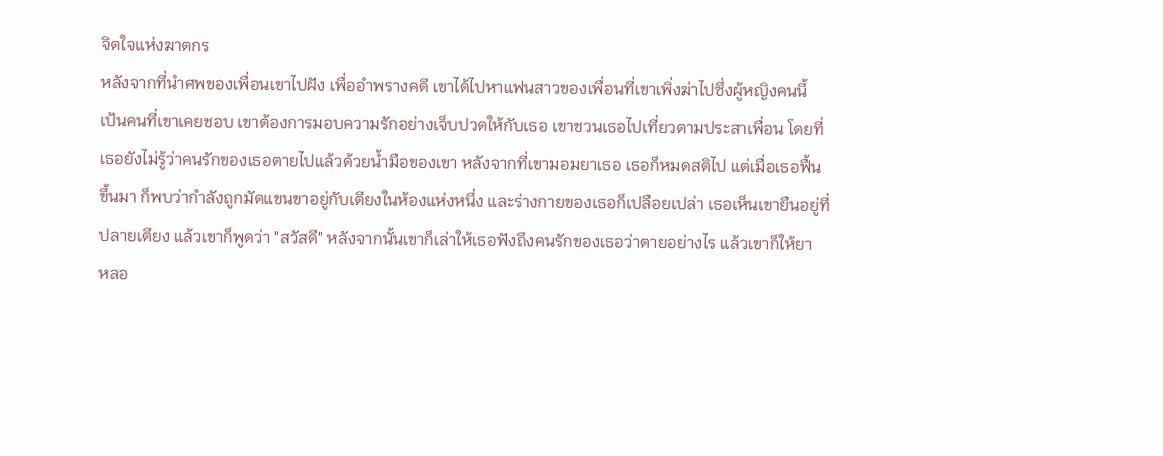จิตใจแห่งฆาตกร
หลังจากที่นำศพของเพื่อนเขาไปฝัง เพื่ออำพรางคดี เขาได้ไปหาแฟนสาวของเพื่อนที่เขาเพิ่งฆ่าไปซึ่งผู้หญิงคนนี้
เป้นคนที่เขาเคยชอบ เขาต้องการมอบความรักอย่างเจ็บปวดให้กับเธอ เขาชวนเธอไปเที่ยวตามประสาเพื่อน โดยที่
เธอยังไม่รู้ว่าคนรักของเธอตายไปแล้วด้วยน้ำมือของเขา หลังจากที่เขามอมยาเธอ เธอก็หมดสติไป แต่เมื่อเธอฟื้น
ขึ้นมา ก็พบว่ากำลังถูกมัดแขนขาอยู่กับเตียงในห้องแห่งหนึ่ง และร่างกายของเธอก็เปลือยเปล่า เธอเห็นเขายืนอยู่ที่
ปลายเตียง แล้วเขาก็พูดว่า "สวัสดี" หลังจากนั้นเขาก็เล่าให้เธอฟังถึงคนรักของเธอว่าตายอย่างไร แล้วเขาก็ให้ยา
หลอ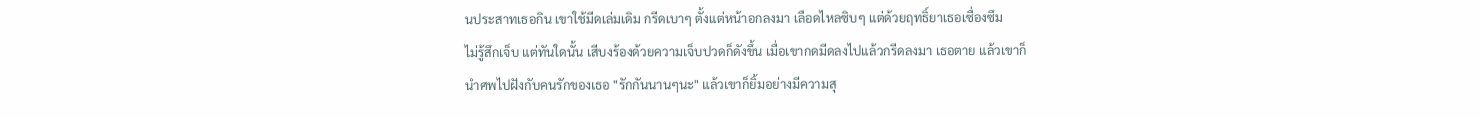นประสาทเธอกิน เขาใช้มีดเล่มเดิม กรีดเบาๆ ตั้งแต่หน้าอกลงมา เลือดไหลซิบๆ แต่ด้วยฤทธิ์ยาเธอเซื่องซึม
ไม่รู้สึกเจ็บ แต่ทันใดนั้น เสีบงร้องด้วยความเจ็บปวดก็ดังขึ้น เมื่อเขากดมีดลงไปแล้วกรีดลงมา เธอตาย แล้วเขาก็
นำศพไปฝังกับคนรักของเธอ "รักกันนานๆนะ" แล้วเขาก็ยิ้มอย่างมีความสุ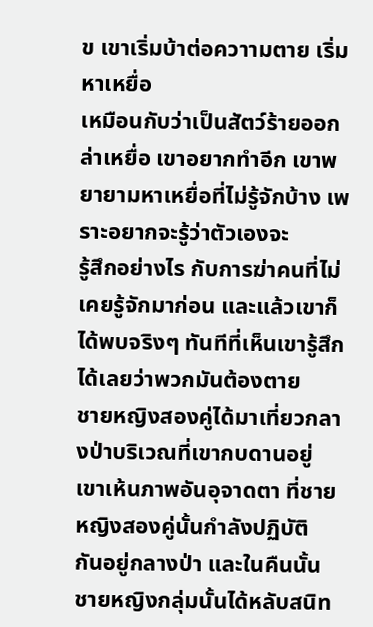ข เขาเริ่มบ้าต่อควาามตาย เริ่มหาเหยื่อ
เหมือนกับว่าเป็นสัตว์ร้ายออกล่าเหยื่อ เขาอยากทำอีก เขาพยายามหาเหยื่อที่ไม่รู้จักบ้าง เพราะอยากจะรู้ว่าตัวเองจะ
รู้สึกอย่างไร กับการฆ่าคนที่ไม่เคยรู้จักมาก่อน และแล้วเขาก็ได้พบจริงๆ ทันทีที่เห็นเขารู้สึกได้เลยว่าพวกมันต้องตาย
ชายหญิงสองคู่ได้มาเที่ยวกลางป่าบริเวณที่เขากบดานอยู่ เขาเห้นภาพอันอุจาดตา ที่ชายหญิงสองคู่นั้นกำลังปฏิบัติ
กันอยู่กลางป่า และในคืนนั้น ชายหญิงกลุ่มนั้นได้หลับสนิท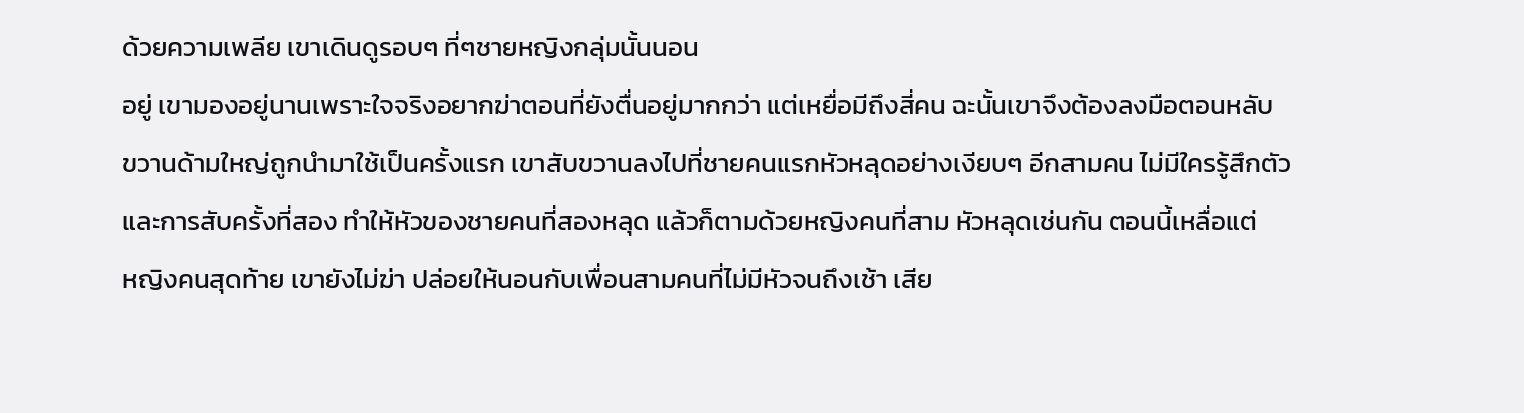ด้วยความเพลีย เขาเดินดูรอบๆ ที่ๆชายหญิงกลุ่มนั้นนอน
อยู่ เขามองอยู่นานเพราะใจจริงอยากฆ่าตอนที่ยังตื่นอยู่มากกว่า แต่เหยื่อมีถึงสี่คน ฉะนั้นเขาจึงต้องลงมือตอนหลับ
ขวานด้ามใหญ่ถูกนำมาใช้เป็นครั้งแรก เขาสับขวานลงไปที่ชายคนแรกหัวหลุดอย่างเงียบๆ อีกสามคน ไม่มีใครรู้สึกตัว
และการสับครั้งที่สอง ทำให้หัวของชายคนที่สองหลุด แล้วก็ตามด้วยหญิงคนที่สาม หัวหลุดเช่นกัน ตอนนี้เหลื่อแต่
หญิงคนสุดท้าย เขายังไม่ฆ่า ปล่อยให้นอนกับเพื่อนสามคนที่ไม่มีหัวจนถึงเช้า เสีย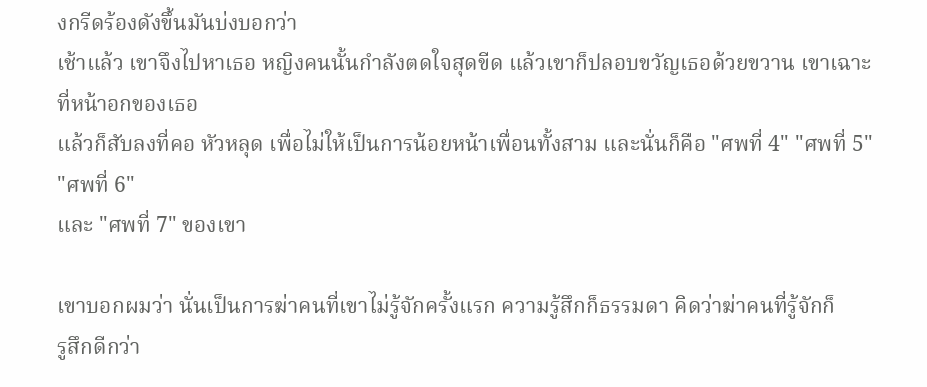งกรีดร้องดังขึ้นมันบ่งบอกว่า
เช้าแล้ว เขาจึงไปหาเธอ หญิงคนนั้นกำลังตดใจสุดขีด แล้วเขาก็ปลอบขวัญเธอด้วยขวาน เขาเฉาะที่หน้าอกของเธอ
แล้วก็สับลงที่คอ หัวหลุด เพื่อไม่ให้เป็นการน้อยหน้าเพื่อนทั้งสาม และนั่นก็คือ "ศพที่ 4" "ศพที่ 5" "ศพที่ 6"
และ "ศพที่ 7" ของเขา

เขาบอกผมว่า นั่นเป็นการฆ่าคนที่เขาไม่รู้จักครั้งแรก ความรู้สึกก็ธรรมดา คิดว่าฆ่าคนที่รู้จักก็
รูสึกดีกว่า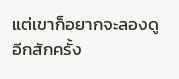แต่เขาก็อยากจะลองดูอีกสักครั้ง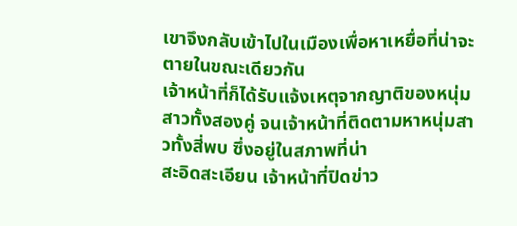เขาจึงกลับเข้าไปในเมืองเพื่อหาเหยื่อที่น่าจะตายในขณะเดียวกัน
เจ้าหน้าที่ก็ได้รับแจ้งเหตุจากญาติของหนุ่มสาวทั้งสองคู่ จนเจ้าหน้าที่ติดตามหาหนุ่มสาวทั้งสี่พบ ซึ่งอยู่ในสภาพที่น่า
สะอิดสะเอียน เจ้าหน้าที่ปิดข่าว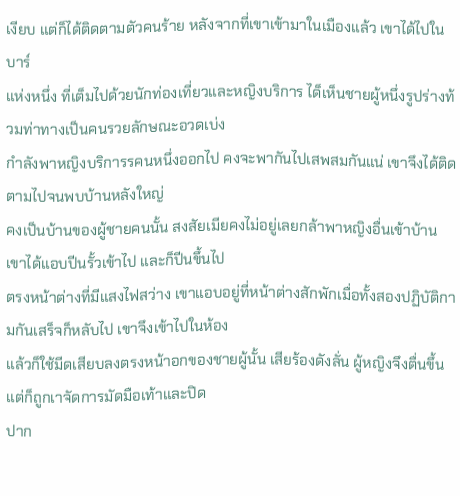เงียบ แต่ก็ได้ติดตามตัวคนร้าย หลังจากที่เขาเข้ามาในเมืองแล้ว เขาได้ไปในบาร์
แห่งหนึ่ง ที่เต็มไปด้วยนักท่องเที่ยวและหญิงบริการ ได็เห็นชายผู้หนึ่งรูปร่างท้วมท่าทางเป็นคนรวยลักษณะอวดเบ่ง
กำลังพาหญิงบริการรคนหนึ่งออกไป คงจะพากันไปเสพสมกันแน่ เขาจึงได้ติดตามไปจนพบบ้านหลังใหญ่
คงเป็นบ้านของผู้ชายคนนั้น สงสัยเมียคงไม่อยู่เลยกล้าพาหญิงอื่นเข้าบ้าน เขาได้แอบปีนรั้วเข้าไป และก็ปีนขึ้นไป
ตรงหน้าต่างที่มีแสงไฟสว่าง เขาแอบอยู่ที่หน้าต่างสักพักเมื่อทั้งสองปฏิบัติกามกันเสร็จก็หลับไป เขาจึงเข้าไปในห้อง
แล้วก็ใช้มีดเสียบลงตรงหน้าอกของชายผู้นั้น เสียร้องดังลั่น ผู้หญิงจึงตื่นขึ้น แต่ก็ถูกเาจัดการมัดมือเท้าและปิด
ปาก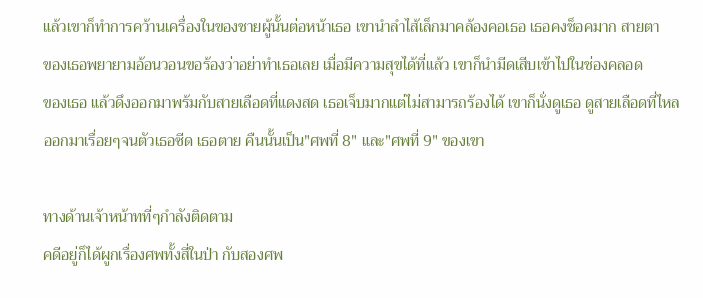แล้วเขาก็ทำการคว้านเครื่องในของชายผู้นั้นต่อหน้าเธอ เขานำลำไส้เล็กมาคล้องคอเธอ เธอคงช็อคมาก สายตา
ของเธอพยายามอ้อนวอนขอร้องว่าอย่าทำเธอเลย เมื่อมีความสุขได้ที่แล้ว เขาก็นำมีดเสีบเข้าไปในช่องคลอด
ของเธอ แล้วดึงออกมาพร้มกับสายเลือดที่แดงสด เธอเจ็บมากแต่ไม่สามารถร้องได้ เขาก็นั่งดูเธอ ดูสายเลือดที่ไหล
ออกมาเรื่อยๆจนตัวเธอซีด เธอตาย คืนนั้นเป็น"ศพที่ 8" และ"ศพที่ 9" ของเขา

ทางด้านเจ้าหน้าทที่ๆกำลังติดตาม
คดีอยู่ก็ได้ผูกเรื่องศพทั้งสี่ในป่า กับสองศพ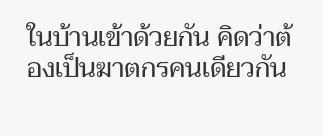ในบ้านเข้าด้วยกัน คิดว่าต้องเป็นฆาตกรคนเดียวกัน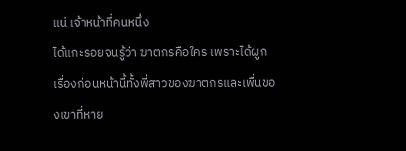แน่ เจ้าหน้าที่คนหนึ่ง
ได้แกะรอยจนรู้ว่า ฆาตกรคือใคร เพราะได้ผูกเรื่องก่อนหน้านี้ทั้งพี่สาวของฆาตกรและเพื่นของเขาที่หาย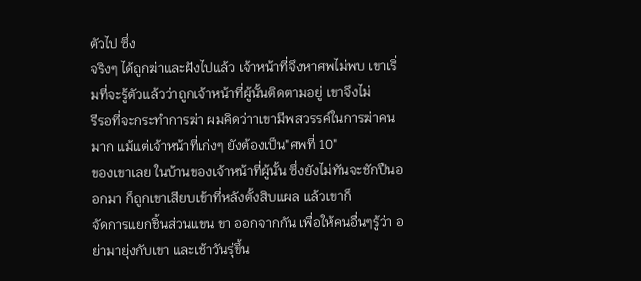ตัวไป ซึ่ง
จริงๆ ได้ถูกฆ่าและฝังไปแล้ว เจ้าหน้าที่จึงหาศพไม่พบ เขาเริ่มที่จะรู้ตัวแล้วว่าถูกเจ้าหน้าที่ผู้นั้นติดตามอยู่ เขาจึงไม่
รีรอที่จะกระทำการฆ่า ผมคิดว่าาเขามีพสวรรค์ในการฆ่าคนมาก แม้แต่เจ้าหน้าที่เก่งๆ ยังต้องเป็น"ศพที่ 10"
ของเขาเลย ในบ้านของเจ้าหน้าที่ผู้นั้น ซึ่งยังไม่ทันจะชักปืนออกมา ก็ถูกเขาเสียบเข้าที่หลังตั้งสิบแผล แล้วเขาก็
จัดการแยกชิ้นส่วนแขน ขา ออกจากกัน เพื่อให้คนอื่นๆรู้ว่า อย่ามายุ่งกับเขา และเช้าวันรุ่ขึ้น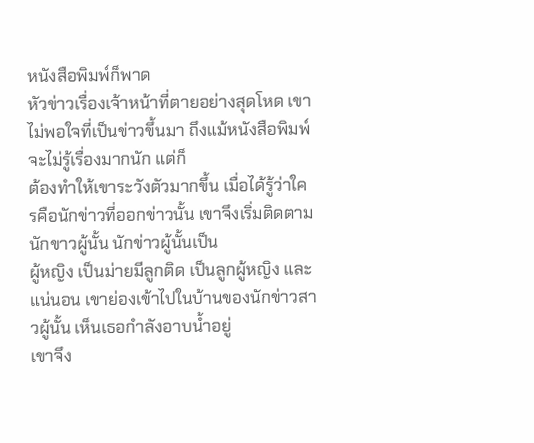หนังสือพิมพ์ก็พาด
หัวข่าวเรื่องเจ้าหน้าที่ตายอย่างสุดโหด เขาไม่พอใจที่เป็นข่าวขึ้นมา ถึงแม้หนังสือพิมพ์จะไม่รู้เรื่องมากนัก แต่ก็
ต้องทำให้เขาระวังตัวมากขึ้น เมื่อได้รู้ว่าใครคือนักข่าวที่ออกข่าวนั้น เขาจึงเริ่มติดตามนักขาวผู้นั้น นักข่าวผู้นั้นเป็น
ผู้หญิง เป็นม่ายมีลูกติด เป็นลูกผู้หญิง และแน่นอน เขาย่องเข้าไปในบ้านของนักข่าวสาวผู้นั้น เห็นเธอกำลังอาบน้ำอยู่
เขาจึง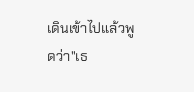เดินเข้าไปแล้วพูดว่า"เธ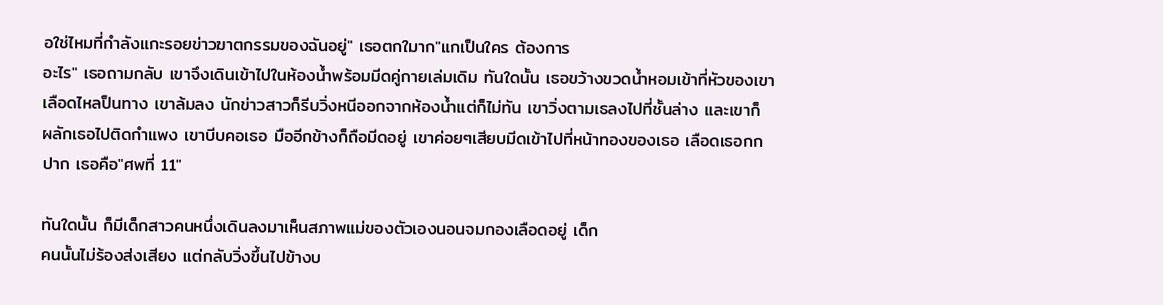อใช่ไหมที่กำลังแกะรอยข่าวฆาตกรรมของฉันอยู่" เธอตกใมาก"แกเป็นใคร ต้องการ
อะไร" เธอถามกลับ เขาจึงเดินเข้าไปในห้องน้ำพร้อมมีดคู่กายเล่มเดิม ทันใดนั้น เธอขว้างขวดน้ำหอมเข้าที่หัวของเขา
เลือดไหลป็นทาง เขาล้มลง นักข่าวสาวก็รีบวิ่งหนีออกจากห้องน้ำแต่ก็ไม่ทัน เขาวิ่งตามเธลงไปที่ชั้นล่าง และเขาก็
ผลักเธอไปติดกำแพง เขาบีบคอเธอ มืออีกข้างก็ถือมีดอยู่ เขาค่อยๆเสียบมีดเข้าไปที่หน้าทองของเธอ เลือดเธอกก
ปาก เธอคือ"ศพที่ 11"

ทันใดนั้น ก็มีเด็กสาวคนหนึ่งเดินลงมาเห็นสภาพแม่ของตัวเองนอนจมกองเลือดอยู่ เด็ก
คนนั้นไม่ร้องส่งเสียง แต่กลับวิ่งขึ้นไปข้างบ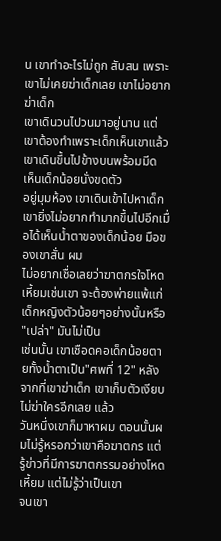น เขาทำอะไรไม่ถูก สับสน เพราะเขาไม่เคยฆ่าเด็กเลย เขาไม่อยากฆ่าเด็ก
เขาเดินวนไปวนมาอยู่นาน แต่เขาต้องทำเพราะเด็กเห็นเขาแล้ว เขาเดินขึ้นไปข้างบนพร้อมมีด เห็นเด็กน้อยนั่งขดตัว
อยู่มุมห้อง เขาเดินเข้าไปหาเด็ก เขายิ่งไม่อยากทำมากขึ้นไปอีกเมื่อได้เห็นน้ำตาของเด็กน้อย มือของเขาสั่น ผม
ไม่อยากเชื่อเลยว่าฆาตกรใจโหดเหี้ยมเช่นเขา จะต้องพ่ายแพ้แก่เด็กหญิงตัวน้อยๆอย่างนั้นหรือ "เปล่า" มันไม่เป็น
เช่นนั้น เขาเชือดคอเด็กน้อยตายทั้งน้ำตาเป็น"ศพที่ 12" หลังจากที่เขาฆ่าเด็ก เขาเก็บตัวเงียบไม่ฆ่าใครอีกเลย แล้ว
วันหนึ่งเขาก็มาหาผม ตอนนั้นผมไม่รู้หรอกว่าเขาคือฆาตกร แต่รู้ข่าวที่มีการฆาตกรรมอย่างโหดเหี้ยม แต่ไม่รู้ว่าเป็นเขา
จนเขา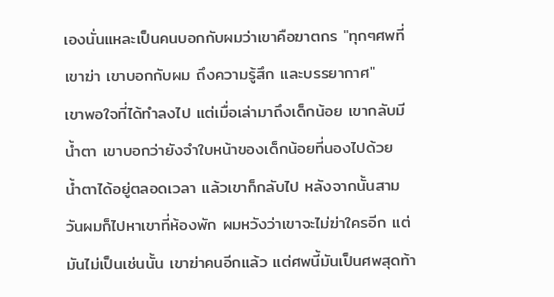เองนั่นแหละเป็นคนบอกกับผมว่าเขาคือฆาตกร "ทุกๆศพที่เขาฆ่า เขาบอกกับผม ถึงความรู้สึก และบรรยากาศ"
เขาพอใจที่ได้ทำลงไป แต่เมื่อเล่ามาถึงเด็กน้อย เขากลับมีน้ำตา เขาบอกว่ายังจำใบหน้าของเด็กน้อยที่นองไปด้วย
น้ำตาได้อยู่ตลอดเวลา แล้วเขาก็กลับไป หลังจากนั้นสามวันผมก็ไปหาเขาที่ห้องพัก ผมหวังว่าเขาจะไม่ฆ่าใครอีก แต่
มันไม่เป็นเช่นนั้น เขาฆ่าคนอีกแล้ว แต่ศพนี้มันเป็นศพสุดท้า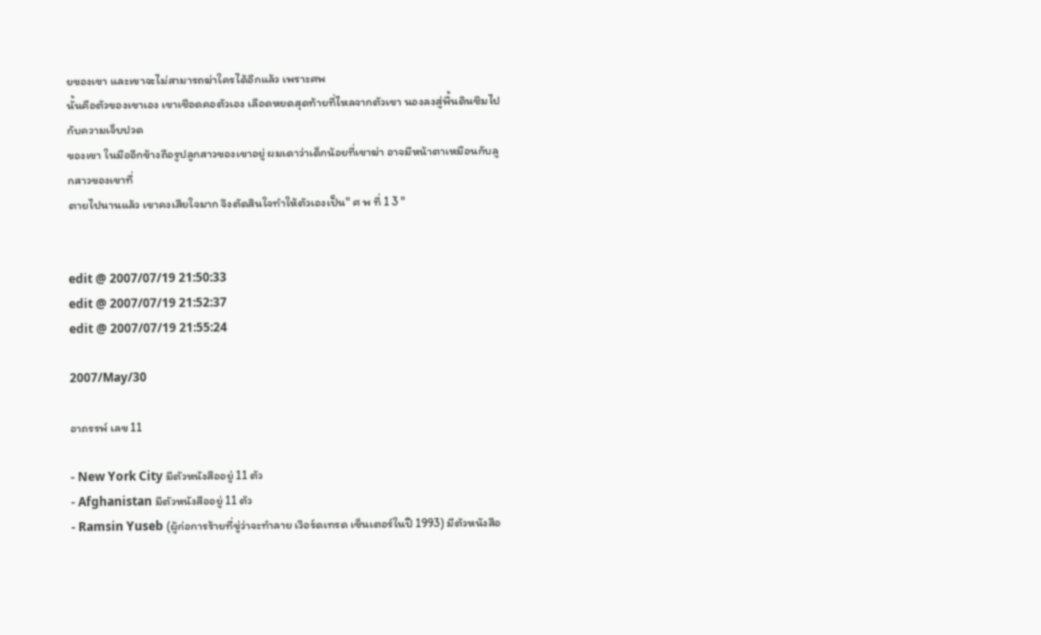ยของเขา และเขาจะไม่สามารถฆ่าใครได้อีกแล้ว เพราะศพ
นั้นคือตัวของเขาเอง เขาเชือดคอตัวเอง เลือดหยดสุดท้ายที่ไหลจากตัวเขา นองลงสู่พื้นดินซึมไปกับความเจ็บปวด
ของเขา ในมืออีกข้างถือรูปลูกสาวของเขาอยู่ ผมเดาว่าเด็กน้อยที่เขาฆ่า อาจมีหน้าตาเหมือนกับลูกสาวของเขาที่
ตายไปนานแล้ว เขาคงเสียใจมาก จึงตัดสินใจทำให้ตัวเองเป็น" ศ พ ที่ 1 3 "


edit @ 2007/07/19 21:50:33
edit @ 2007/07/19 21:52:37
edit @ 2007/07/19 21:55:24

2007/May/30

อาถรรพ์ เลข 11

- New York City มีตัวหนังสืออยู่ 11 ตัว
- Afghanistan มีตัวหนังสืออยู่ 11 ตัว
- Ramsin Yuseb (ผู้ก่อการร้ายที่ขู่ว่าจะทำลาย เวิอร์ดเทรด เซ็นเตอร์ในปี 1993) มีตัวหนังสือ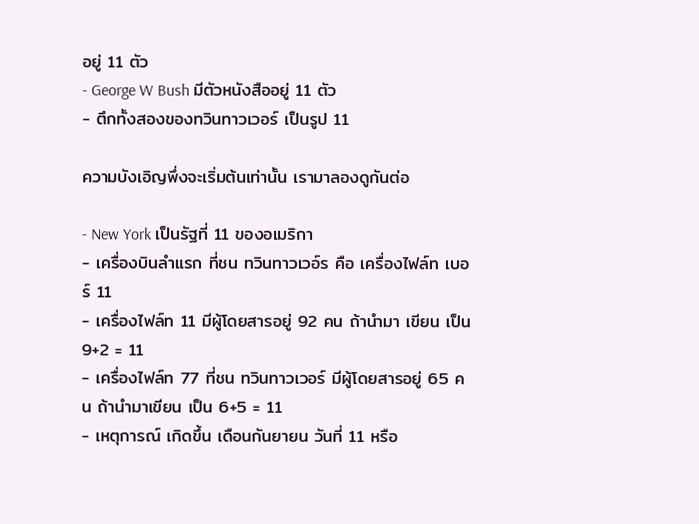อยู่ 11 ตัว
- George W Bush มีตัวหนังสืออยู่ 11 ตัว
- ตึกทั้งสองของทวินทาวเวอร์ เป็นรูป 11

ความบังเอิญพึ่งจะเริ่มต้นเท่านั้น เรามาลองดูกันต่อ

- New York เป็นรัฐที่ 11 ของอเมริกา
- เครื่องบินลำแรก ที่ชน ทวินทาวเวอ์ร คือ เครื่องไฟล์ท เบอร์ 11
- เครื่องไฟล์ท 11 มีผู้โดยสารอยู่ 92 คน ถ้านำมา เขียน เป็น 9+2 = 11
- เครื่องไฟล์ท 77 ที่ชน ทวินทาวเวอร์ มีผู้โดยสารอยู่ 65 คน ถ้านำมาเขียน เป็น 6+5 = 11
- เหตุการณ์ เกิดขึ้น เดือนกันยายน วันที่ 11 หรือ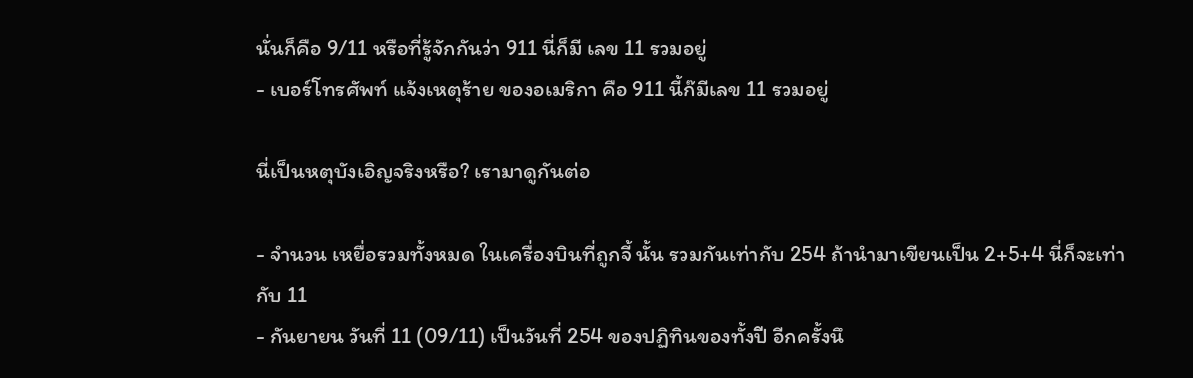นั่นก็คือ 9/11 หรือที่รู้จักกันว่า 911 นี่ก็มี เลข 11 รวมอยู่
- เบอร์โทรศัพท์ แจ้งเหตุร้าย ของอเมริกา คือ 911 นี้ก๊มีเลข 11 รวมอยู่

นี่เป็นหตุบังเอิญจริงหรือ? เรามาดูกันต่อ

- จำนวน เหยื่อรวมทั้งหมด ในเครื่องบินที่ถูกจี้ นั้น รวมกันเท่ากับ 254 ถ้านำมาเขียนเป็น 2+5+4 นี่ก็จะเท่ากับ 11
- กันยายน วันที่ 11 (09/11) เป็นวันที่ 254 ของปฏิทินของทั้งปี อีกครั้งนึ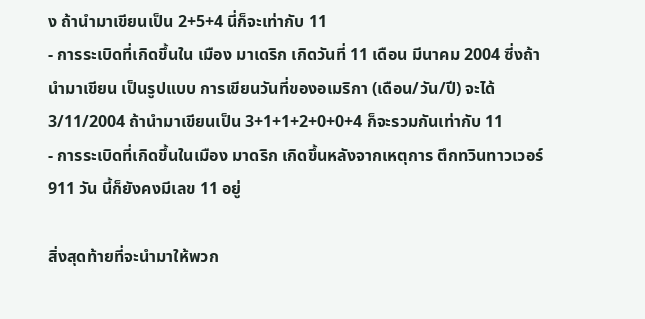ง ถ้านำมาเขียนเป็น 2+5+4 นี่ก็จะเท่ากับ 11
- การระเบิดที่เกิดขึ้นใน เมือง มาเดริก เกิดวันที่ 11 เดือน มีนาคม 2004 ซี่งถ้านำมาเขียน เป็นรูปแบบ การเขียนวันที่ของอเมริกา (เดือน/วัน/ปี) จะได้ 3/11/2004 ถ้านำมาเขียนเป็น 3+1+1+2+0+0+4 ก็จะรวมกันเท่ากับ 11
- การระเบิดที่เกิดขึ้นในเมือง มาดริก เกิดขึ้นหลังจากเหตุการ ตึกทวินทาวเวอร์ 911 วัน นี้ก็ยังคงมีเลข 11 อยู่

สิ่งสุดท้ายที่จะนำมาให้พวก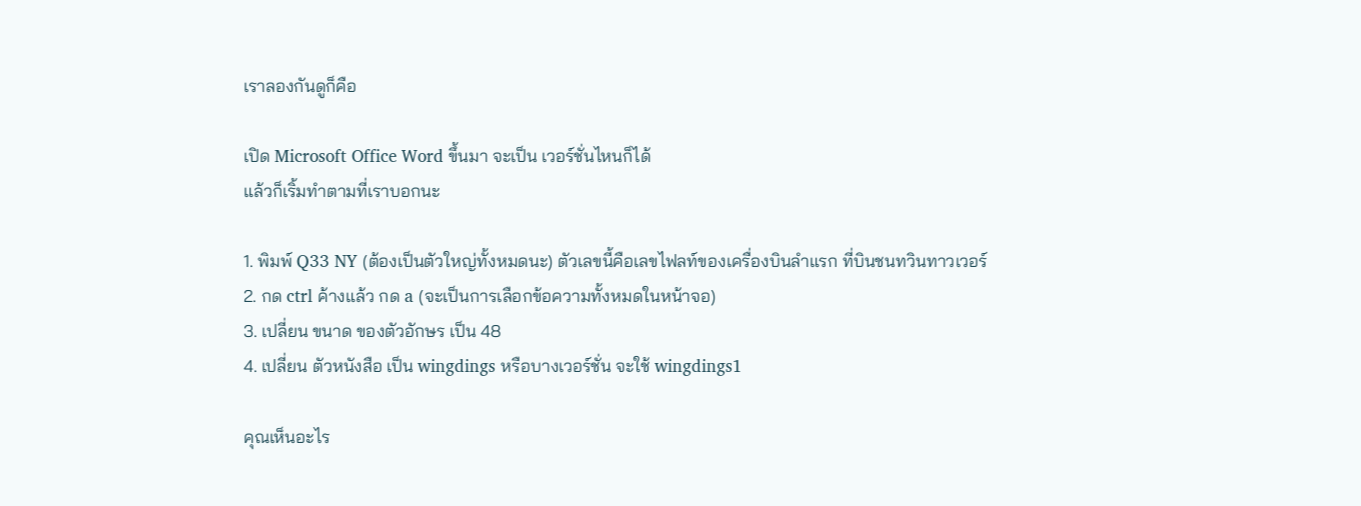เราลองกันดูก็คือ

เปิด Microsoft Office Word ขึ้นมา จะเป็น เวอร์ชั่นไหนก็ได้
แล้วก็เริ้มทำตามที่เราบอกนะ

1. พิมพ์ Q33 NY (ต้องเป็นตัวใหญ่ทั้งหมดนะ) ตัวเลขนี้คือเลขไฟลท์ของเครื่องบินลำแรก ที่บินชนทวินทาวเวอร์
2. กด ctrl ค้างแล้ว กด a (จะเป็นการเลือกข้อความทั้งหมดในหน้าจอ)
3. เปลี่ยน ขนาด ของตัวอักษร เป็น 48
4. เปลี่ยน ตัวหนังสือ เป็น wingdings หรือบางเวอร์ชั่น จะใช้ wingdings1

คุณเห็นอะไร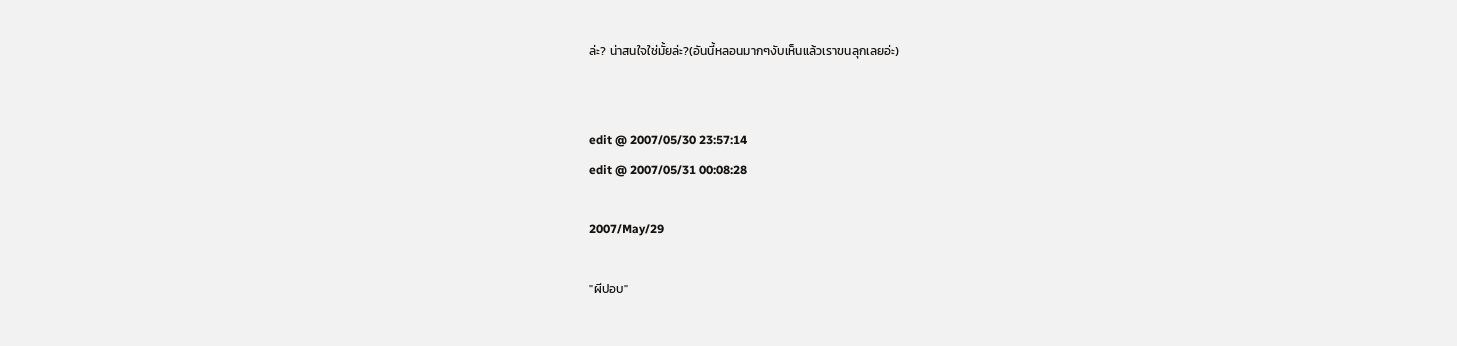ล่ะ? น่าสนใจใช่มั้ยล่ะ?(อันนี้หลอนมากๆงับเห็นแล้วเราขนลุกเลยอ่ะ)


edit @ 2007/05/30 23:57:14
edit @ 2007/05/31 00:08:28

2007/May/29

"ผีปอบ"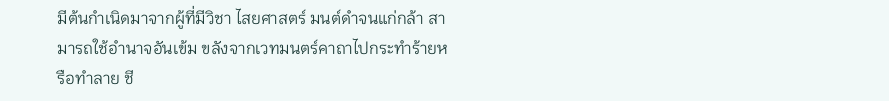มีต้นกำเนิดมาจากผู้ที่มีวิชา ไสยศาสตร์ มนต์ดำจนแก่กล้า สามารถใช้อำนาจอันเข้ม ขลังจากเวทมนตร์คาถาไปกระทำร้ายหรือทำลาย ชี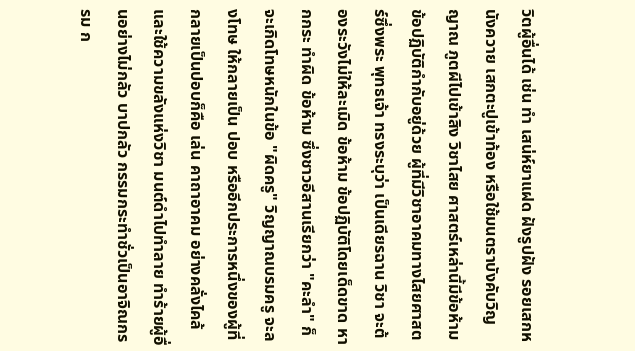วิตผู้อื่นได้ เช่น ทำ เสน่ห์ยาแฝด ฝังรูปฝัง รอยเสกหนังควาย เสกตะปูเข้าท้อง หรือใช้มนตราบังคับวิญญาณ ภูตผีไปเข้าสิง วิชาไสย ศาสตร์เหล่านี้มีข้อห้าม ข้อปฏิบัติกำกับอยู่ด้วย ผู้ที่มีวิชาอาคมทางไสยศาสตร์ซึ่งพระ พุทธเจ้า ทรงระบุว่า เป็นเดียรฉาน วิชา จะต้องระวังไม่ให้ละเมิด ข้อห้าม ข้อปฏิบัติโดยเด็ดขาด หากกระ ทำผิด ข้อห้าม ซึ่งชาวอีสานเรียกว่า "คะลำ" ก็จะเกิดโทษหนักในข้อ "ผิดครู" วิญญาณบรมครู จะลงโทษ ให้กลายเป็น ปอบ หรืออีกประการหนึ่งของผู้ที่ กลายเป็นปอบก็คือ เล่น คาถาอาคม อย่างคลั่งไคล้ และใช้ความขลังแห่งวิชา มนต์ดำไปทำลาย ทำร้ายผู้อื่นอย่างไม่กลัว บาปกลัว กรรมกระทำชั่วเป็นอาจิณกรรม ก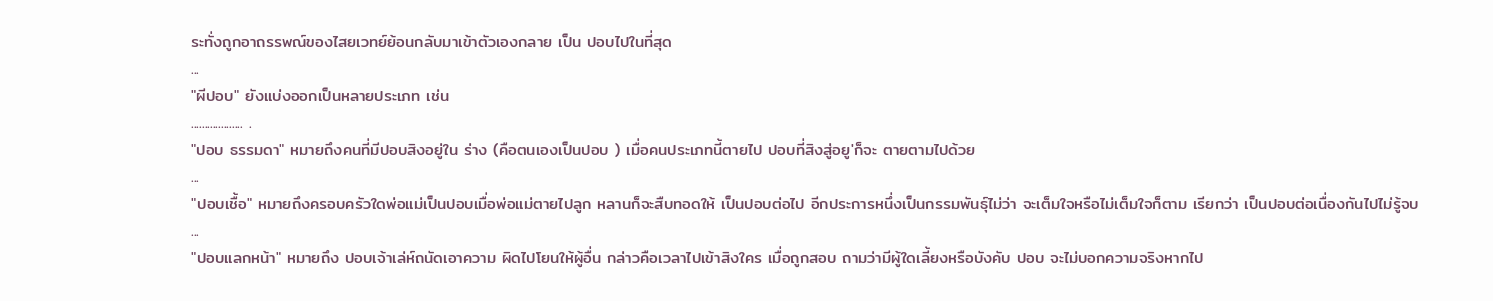ระทั่งถูกอาถรรพณ์ของไสยเวทย์ย้อนกลับมาเข้าตัวเองกลาย เป็น ปอบไปในที่สุด
...
"ผีปอบ" ยังแบ่งออกเป็นหลายประเภท เช่น
................... .
"ปอบ ธรรมดา" หมายถึงคนที่มีปอบสิงอยู่ใน ร่าง (คือตนเองเป็นปอบ ) เมื่อคนประเภทนี้ตายไป ปอบที่สิงสู่อยู'ก็จะ ตายตามไปด้วย
...
"ปอบเชื้อ" หมายถึงครอบครัวใดพ่อแม่เป็นปอบเมื่อพ่อแม่ตายไปลูก หลานก็จะสืบทอดให้ เป็นปอบต่อไป อีกประการหนึ่งเป็นกรรมพันธุ์ไม่ว่า จะเต็มใจหรือไม่เต็มใจก็ตาม เรียกว่า เป็นปอบต่อเนื่องกันไปไม่รู้จบ
...
"ปอบแลกหน้า" หมายถึง ปอบเจ้าเล่ห์ถนัดเอาความ ผิดไปโยนให้ผู้อื่น กล่าวคือเวลาไปเข้าสิงใคร เมื่อถูกสอบ ถามว่ามีผู้ใดเลี้ยงหรือบังคับ ปอบ จะไม่บอกความจริงหากไป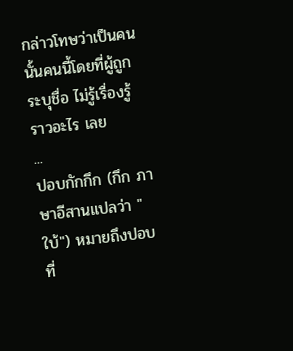กล่าวโทษว่าเป็นคนนั้นคนนี้โดยที่ผู้ถูกระบุชื่อ ไม่รู้เรื่องรู้ราวอะไร เลย
...
ปอบกักกึก (กึก ภาษาอีสานแปลว่า "ใบ้") หมายถึงปอบที่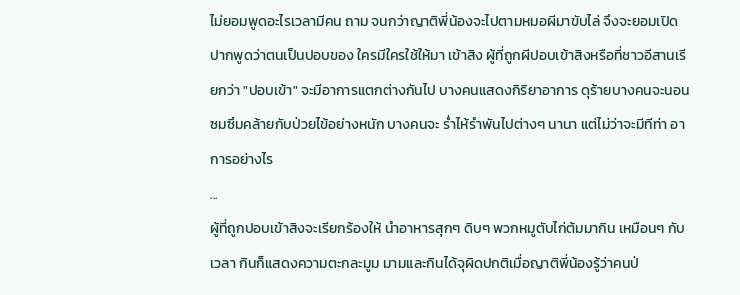ไม่ยอมพูดอะไรเวลามีคน ถาม จนกว่าญาติพี่น้องจะไปตามหมอผีมาขับไล่ จึงจะยอมเปิดปากพูดว่าตนเป็นปอบของ ใครมีใครใช้ให้มา เข้าสิง ผู้ที่ถูกผีปอบเข้าสิงหรือที่ชาวอีสานเรียกว่า "ปอบเข้า" จะมีอาการแตกต่างกันไป บางคนแสดงกิริยาอาการ ดุร้ายบางคนจะนอนซมซึมคล้ายกับป่วยไข้อย่างหนัก บางคนจะ ร่ำไห้รำพันไปต่างๆ นานา แต่ไม่ว่าจะมีทีท่า อาการอย่างไร
...
ผู้ที่ถูกปอบเข้าสิงจะเรียกร้องให้ นำอาหารสุกๆ ดิบๆ พวกหมูตับไก่ต้มมากิน เหมือนๆ กับเวลา กินก็แสดงความตะกละมูม มามและกินได้จุผิดปกติเมื่อญาติพี่น้องรู้ว่าคนป่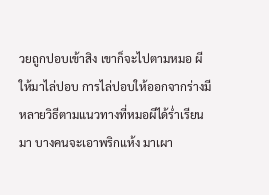วยถูกปอบเข้าสิง เขาก็จะไปตามหมอ ผีให้มาไล่ปอบ การไล่ปอบให้ออกจากร่างมีหลายวิธีตามแนวทางที่หมอผีได้ร่ำเรียนมา บางคนจะเอาพริกแห้ง มาเผา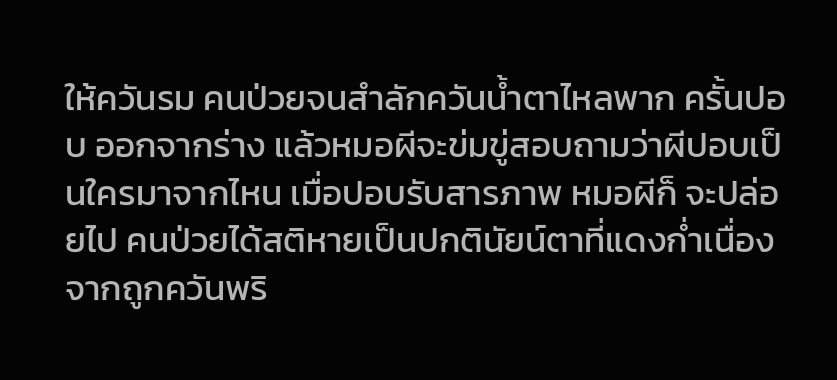ให้ควันรม คนป่วยจนสำลักควันน้ำตาไหลพาก ครั้นปอบ ออกจากร่าง แล้วหมอผีจะข่มขู่สอบถามว่าผีปอบเป็นใครมาจากไหน เมื่อปอบรับสารภาพ หมอผีก็ จะปล่อยไป คนป่วยได้สติหายเป็นปกตินัยน์ตาที่แดงก่ำเนื่องจากถูกควันพริ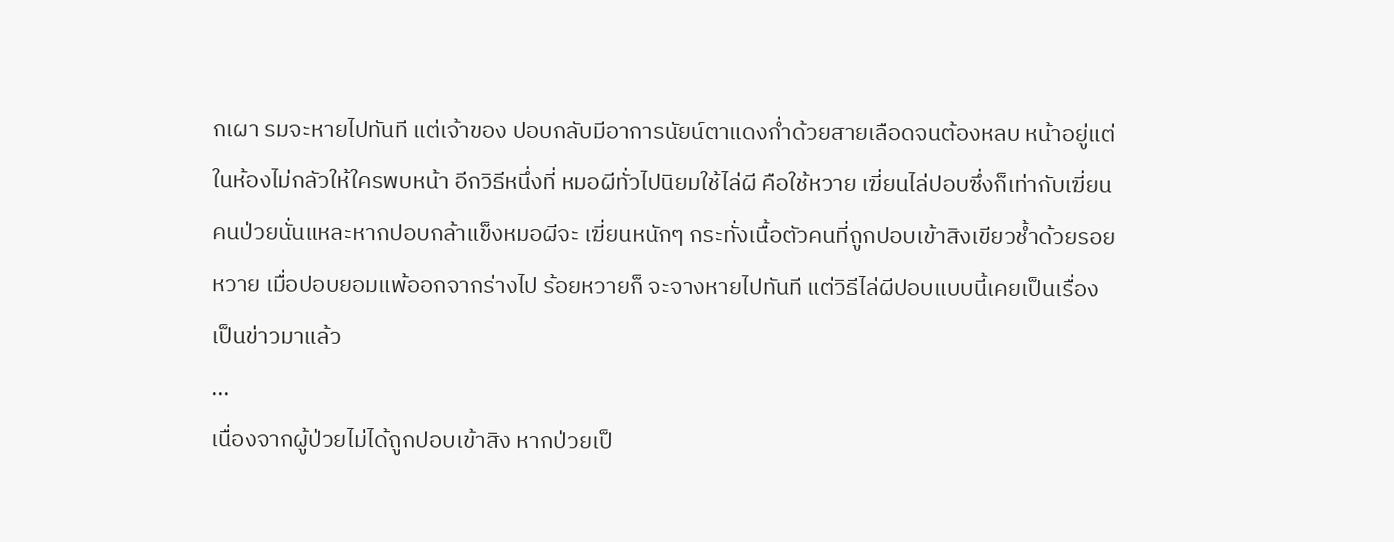กเผา รมจะหายไปทันที แต่เจ้าของ ปอบกลับมีอาการนัยน์ตาแดงก่ำด้วยสายเลือดจนต้องหลบ หน้าอยู่แต่ในห้องไม่กลัวให้ใครพบหน้า อีกวิธีหนึ่งที่ หมอผีทั่วไปนิยมใช้ไล่ผี คือใช้หวาย เฆี่ยนไล่ปอบซึ่งก็เท่ากับเฆี่ยนคนป่วยนั่นแหละหากปอบกล้าแข็งหมอผีจะ เฆี่ยนหนักๆ กระทั่งเนื้อตัวคนที่ถูกปอบเข้าสิงเขียวช้ำด้วยรอยหวาย เมื่อปอบยอมแพ้ออกจากร่างไป ร้อยหวายก็ จะจางหายไปทันที แต่วิธีไล่ผีปอบแบบนี้เคยเป็นเรื่องเป็นข่าวมาแล้ว
...
เนื่องจากผู้ป่วยไม่ได้ถูกปอบเข้าสิง หากป่วยเป็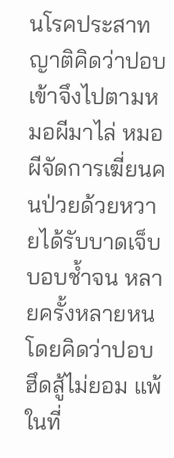นโรคประสาท ญาติคิดว่าปอบ เข้าจึงไปตามหมอผีมาไล่ หมอผีจัดการเฆี่ยนคนป่วยด้วยหวายได้รับบาดเจ็บบอบช้ำจน หลายครั้งหลายหน โดยคิดว่าปอบฮึดสู้ไม่ยอม แพ้ในที่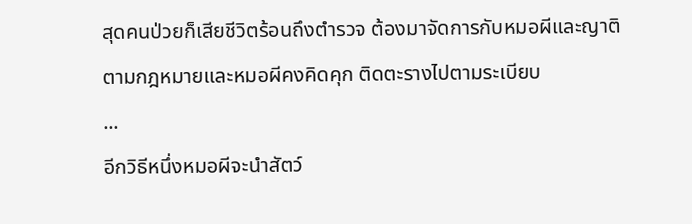สุดคนป่วยก็เสียชีวิตร้อนถึงตำรวจ ต้องมาจัดการกับหมอผีและญาติตามกฎหมายและหมอผีคงคิดคุก ติดตะรางไปตามระเบียบ
...
อีกวิธีหนึ่งหมอผีจะนำสัตว์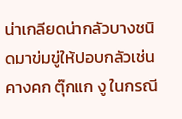น่าเกลียดน่ากลัวบางชนิดมาข่มขู่ให้ปอบกลัวเช่น คางคก ตุ๊กแก งู ในกรณี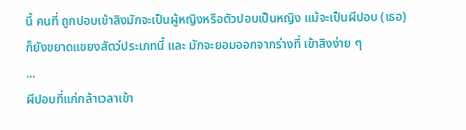นี้ คนที่ ถูกปอบเข้าสิงมักจะเป็นผู้หญิงหรือตัวปอบเป็นหญิง แม้จะเป็นผีปอบ (เธอ) ก็ยังขยาดแขยงสัตว์ประเภทนี้ และ มักจะยอมออกจากร่างที่ เข้าสิงง่าย ๆ
...
ผีปอบที่แก่กล้าเวลาเข้า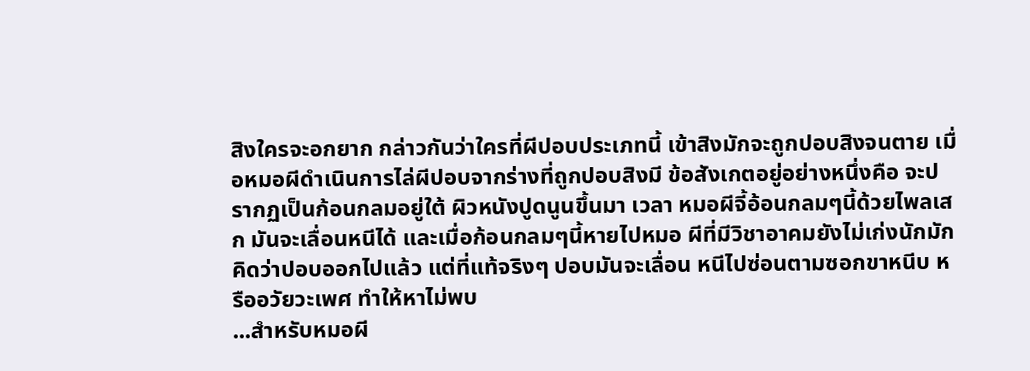สิงใครจะอกยาก กล่าวกันว่าใครที่ผีปอบประเภทนี้ เข้าสิงมักจะถูกปอบสิงจนตาย เมื่อหมอผีดำเนินการไล่ผีปอบจากร่างที่ถูกปอบสิงมี ข้อสังเกตอยู่อย่างหนึ่งคือ จะปรากฏเป็นก้อนกลมอยู่ใต้ ผิวหนังปูดนูนขึ้นมา เวลา หมอผีจี้อ้อนกลมๆนี้ด้วยไพลเสก มันจะเลื่อนหนีได้ และเมื่อก้อนกลมๆนี้หายไปหมอ ผีที่มีวิชาอาคมยังไม่เก่งนักมักคิดว่าปอบออกไปแล้ว แต่ที่แท้จริงๆ ปอบมันจะเลื่อน หนีไปซ่อนตามซอกขาหนีบ หรืออวัยวะเพศ ทำให้หาไม่พบ
...สำหรับหมอผี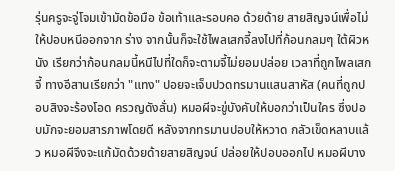รุ่นครูจะจู่โจมเข้ามัดข้อมือ ข้อเท้าและรอบคอ ด้วยด้าย สายสิญจน์เพื่อไม่ให้ปอบหนีออกจาก ร่าง จากนั้นก็จะใช้ไพลเสกจี้ลงไปที่ก้อนกลมๆ ใต้ผิวหนัง เรียกว่าก้อนกลมนี้หนีไปที่ใดก็จะตามจี้ไม่ยอมปล่อย เวลาที่ถูกไพลเสกจี้ ทางอีสานเรียกว่า "แทง" ปอยจะเจ็บปวดทรมานแสนสาหัส (คนที่ถูกปอบสิงจะร้องโอด ครวญดังลั่น) หมอผีจะขู่บังคับให้บอกว่าเป็นใคร ซึ่งปอบมักจะยอมสารภาพโดยดี หลังจากทรมานปอบให้หวาด กลัวเข็ดหลาบแล้ว หมอผีจึงจะแก้มัดด้วยด้ายสายสิญจน์ ปล่อยให้ปอบออกไป หมอผีบาง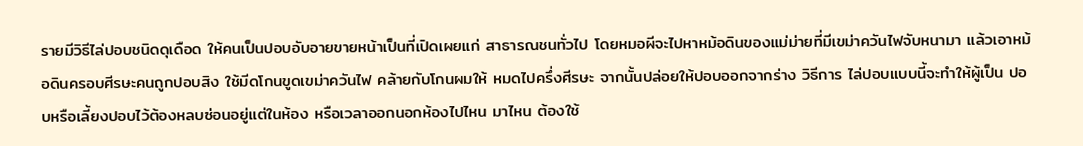รายมีวิธีไล่ปอบชนิดดุเดือด ให้คนเป็นปอบอับอายขายหน้าเป็นที่เปิดเผยแก่ สาธารณชนทั่วไป โดยหมอผีจะไปหาหม้อดินของแม่ม่ายที่มีเขม่าควันไฟจับหนามา แล้วเอาหม้อดินครอบศีรษะคนถูกปอบสิง ใช้มีดโกนขูดเขม่าควันไฟ คล้ายกับโกนผมให้ หมดไปครึ่งศีรษะ จากนั้นปล่อยให้ปอบออกจากร่าง วิธีการ ไล่ปอบแบบนี้จะทำให้ผู้เป็น ปอบหรือเลี้ยงปอบไว้ต้องหลบซ่อนอยู่แต่ในห้อง หรือเวลาออกนอกห้องไปไหน มาไหน ต้องใช้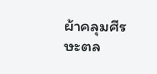ผ้าคลุมศีรษะตล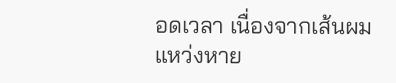อดเวลา เนื่องจากเส้นผมแหว่งหาย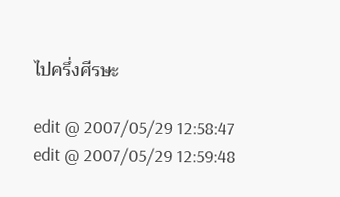ไปครึ่งศีรษะ

edit @ 2007/05/29 12:58:47
edit @ 2007/05/29 12:59:48